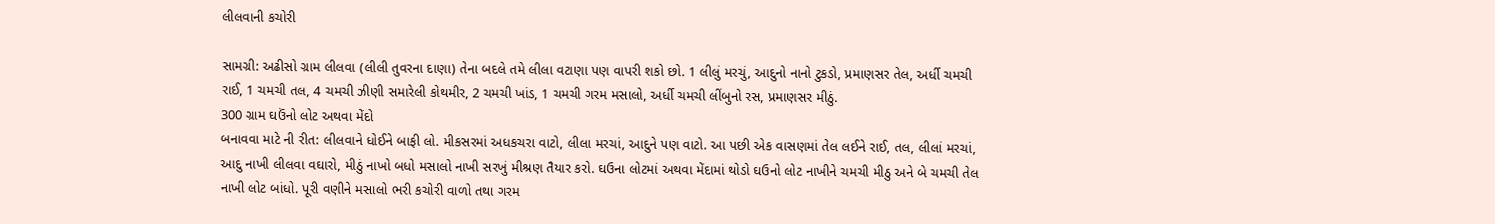લીલવાની કચોરી

સામગ્રી: અઢીસો ગ્રામ લીલવા (લીલી તુવરના દાણા) તેના બદલે તમે લીલા વટાણા પણ વાપરી શકો છો. 1 લીલું મરચું, આદુનો નાનો ટુકડો, પ્રમાણસર તેલ, અર્ધી ચમચી રાઈ, 1 ચમચી તલ, 4 ચમચી ઝીણી સમારેલી કોથમીર, 2 ચમચી ખાંડ, 1 ચમચી ગરમ મસાલો, અર્ધી ચમચી લીંબુનો રસ, પ્રમાણસર મીઠું.
300 ગ્રામ ઘઉંનો લોટ અથવા મેંદો
બનાવવા માટે ની રીત: લીલવાને ધોઈને બાફી લો. મીકસરમાં અધકચરા વાટો, લીલા મરચાં, આદુને પણ વાટો. આ પછી એક વાસણમાં તેલ લઈને રાઈ, તલ, લીલાં મરચાં, આદુ નાખી લીલવા વઘારો, મીઠું નાખો બધો મસાલો નાખી સરખું મીશ્રણ તૈયાર કરો. ઘઉના લોટમાં અથવા મેંદામાં થોડો ઘઉનો લોટ નાખીને ચમચી મીઠુ અને બે ચમચી તેલ નાખી લોટ બાંધો. પૂરી વણીને મસાલો ભરી કચોરી વાળો તથા ગરમ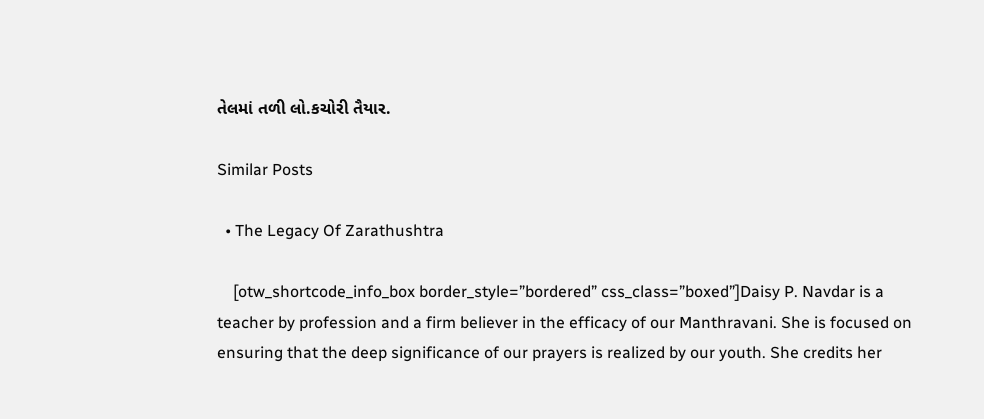તેલમાં તળી લો.કચોરી તૈયાર.

Similar Posts

  • The Legacy Of Zarathushtra

    [otw_shortcode_info_box border_style=”bordered” css_class=”boxed”]Daisy P. Navdar is a teacher by profession and a firm believer in the efficacy of our Manthravani. She is focused on ensuring that the deep significance of our prayers is realized by our youth. She credits her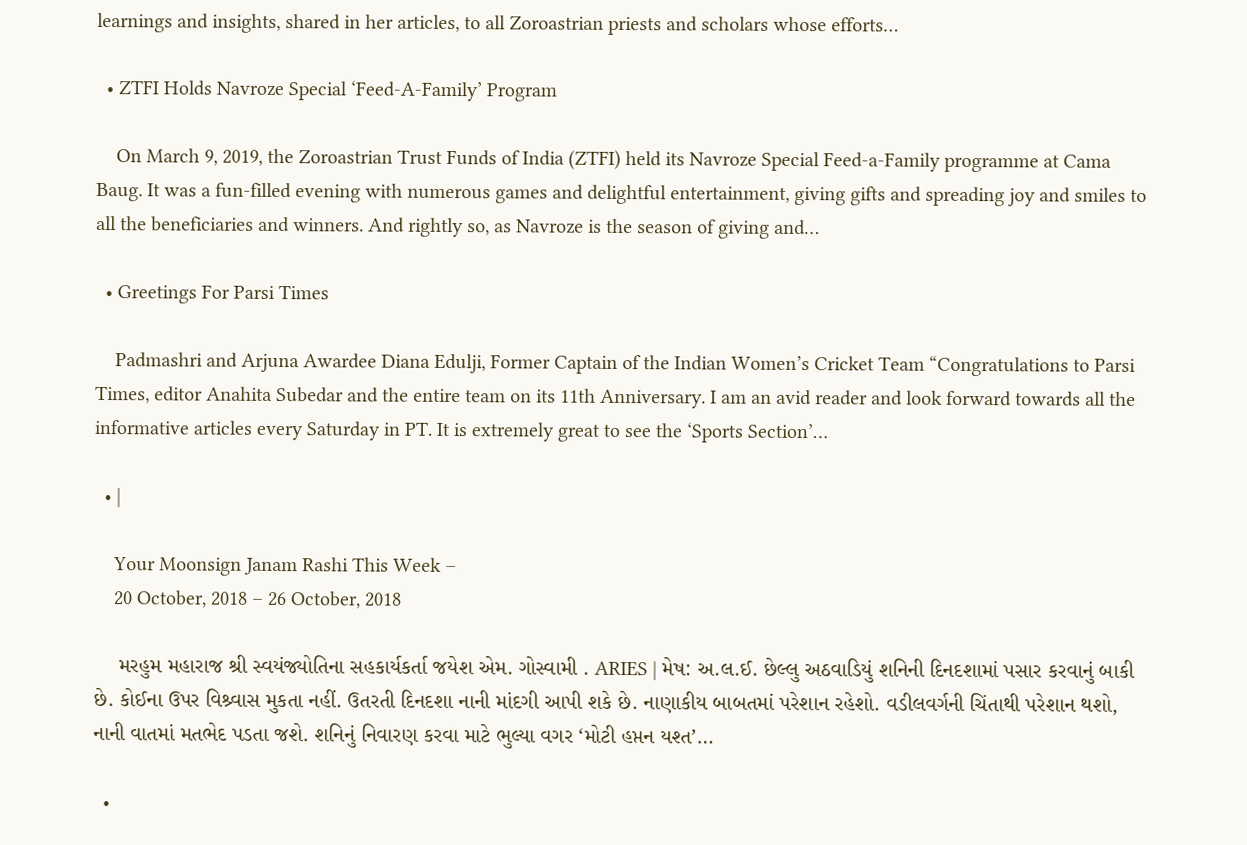learnings and insights, shared in her articles, to all Zoroastrian priests and scholars whose efforts…

  • ZTFI Holds Navroze Special ‘Feed-A-Family’ Program

    On March 9, 2019, the Zoroastrian Trust Funds of India (ZTFI) held its Navroze Special Feed-a-Family programme at Cama Baug. It was a fun-filled evening with numerous games and delightful entertainment, giving gifts and spreading joy and smiles to all the beneficiaries and winners. And rightly so, as Navroze is the season of giving and…

  • Greetings For Parsi Times

    Padmashri and Arjuna Awardee Diana Edulji, Former Captain of the Indian Women’s Cricket Team “Congratulations to Parsi Times, editor Anahita Subedar and the entire team on its 11th Anniversary. I am an avid reader and look forward towards all the informative articles every Saturday in PT. It is extremely great to see the ‘Sports Section’…

  • |

    Your Moonsign Janam Rashi This Week –
    20 October, 2018 – 26 October, 2018

    મરહુમ મહારાજ શ્રી સ્વયંજ્યોતિના સહકાર્યકર્તા જયેશ એમ. ગોસ્વામી . ARIES | મેષ: અ.લ.ઈ. છેલ્લુ અઠવાડિયું શનિની દિનદશામાં પસાર કરવાનું બાકી છે. કોઈના ઉપર વિશ્ર્વાસ મુકતા નહીં. ઉતરતી દિનદશા નાની માંદગી આપી શકે છે. નાણાકીય બાબતમાં પરેશાન રહેશો. વડીલવર્ગની ચિંતાથી પરેશાન થશો, નાની વાતમાં મતભેદ પડતા જશે. શનિનું નિવારણ કરવા માટે ભુલ્યા વગર ‘મોટી હપ્તન યશ્ત’…

  •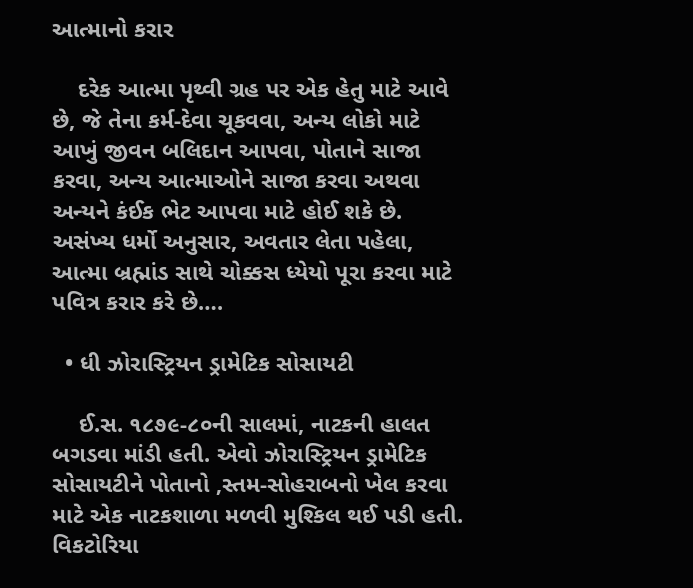આત્માનો કરાર

    દરેક આત્મા પૃથ્વી ગ્રહ પર એક હેતુ માટે આવે છે, જે તેના કર્મ-દેવા ચૂકવવા, અન્ય લોકો માટે આખું જીવન બલિદાન આપવા, પોતાને સાજા કરવા, અન્ય આત્માઓને સાજા કરવા અથવા અન્યને કંઈક ભેટ આપવા માટે હોઈ શકે છે. અસંખ્ય ધર્મો અનુસાર, અવતાર લેતા પહેલા, આત્મા બ્રહ્માંડ સાથે ચોક્કસ ધ્યેયો પૂરા કરવા માટે પવિત્ર કરાર કરે છે….

  • ધી ઝોરાસ્ટ્રિયન ડ્રામેટિક સોસાયટી

    ઈ.સ. ૧૮૭૯-૮૦ની સાલમાં, નાટકની હાલત બગડવા માંડી હતી. એવો ઝોરાસ્ટ્રિયન ડ્રામેટિક સોસાયટીને પોતાનો ‚સ્તમ-સોહરાબનો ખેલ કરવા માટે એક નાટકશાળા મળવી મુશ્કિલ થઈ પડી હતી. વિકટોરિયા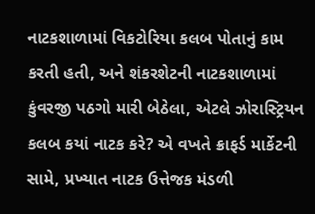નાટકશાળામાં વિકટોરિયા કલબ પોતાનું કામ કરતી હતી, અને શંકરશેટની નાટકશાળામાં કુંવરજી પઠગો મારી બેઠેલા, એટલે ઝોરાસ્ટ્રિયન કલબ કયાં નાટક કરે? એ વખતે ક્રાફર્ડ માર્કેટની સામે, પ્રખ્યાત નાટક ઉત્તેજક મંડળી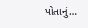પોતાનું…